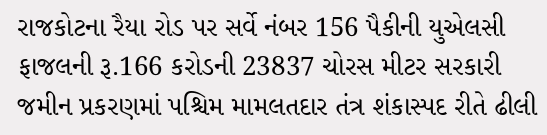રાજકોટના રૈયા રોડ પર સર્વે નંબર 156 પૈકીની યુએલસી ફાજલની રૂ.166 કરોડની 23837 ચોરસ મીટર સરકારી જમીન પ્રકરણમાં પશ્ચિમ મામલતદાર તંત્ર શંકાસ્પદ રીતે ઢીલી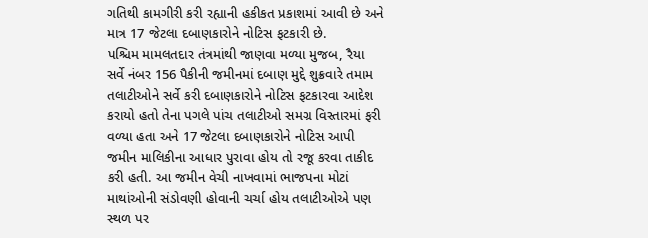ગતિથી કામગીરી કરી રહ્યાની હકીકત પ્રકાશમાં આવી છે અને માત્ર 17 જેટલા દબાણકારોને નોટિસ ફટકારી છે.
પશ્ચિમ મામલતદાર તંત્રમાંથી જાણવા મળ્યા મુજબ, રૈયા સર્વે નંબર 156 પૈકીની જમીનમાં દબાણ મુદ્દે શુક્રવારે તમામ તલાટીઓને સર્વે કરી દબાણકારોને નોટિસ ફટકારવા આદેશ કરાયો હતો તેના પગલે પાંચ તલાટીઓ સમગ્ર વિસ્તારમાં ફરી વળ્યા હતા અને 17 જેટલા દબાણકારોને નોટિસ આપી જમીન માલિકીના આધાર પુરાવા હોય તો રજૂ કરવા તાકીદ કરી હતી. આ જમીન વેચી નાખવામાં ભાજપના મોટાં માથાંઓની સંડોવણી હોવાની ચર્ચા હોય તલાટીઓએ પણ સ્થળ પર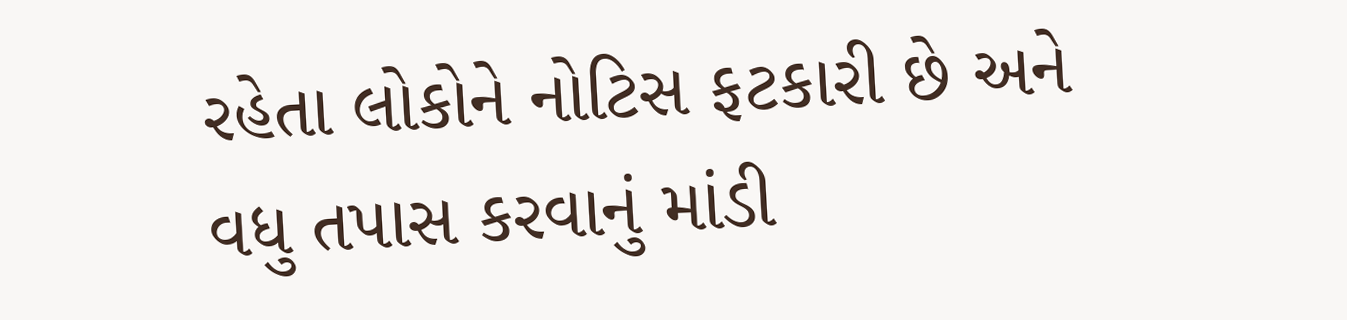રહેતા લોકોને નોટિસ ફટકારી છે અને વધુ તપાસ કરવાનું માંડી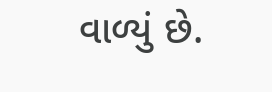વાળ્યું છે.